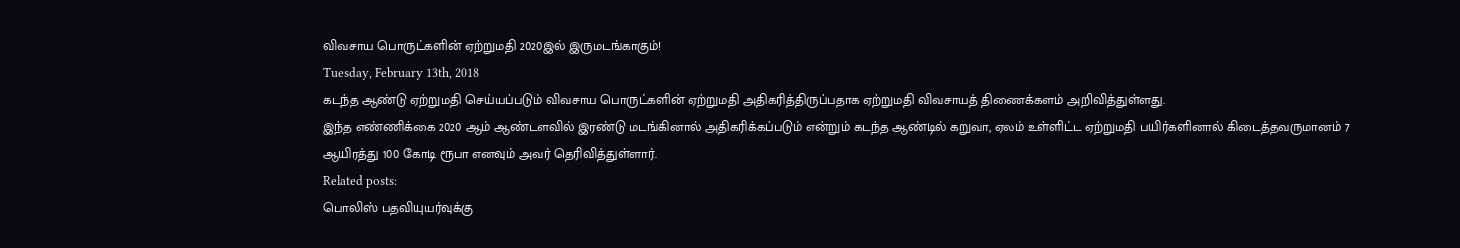விவசாய பொருட்களின் ஏற்றுமதி 2020இல் இருமடங்காகும்!
Tuesday, February 13th, 2018
கடந்த ஆண்டு ஏற்றுமதி செய்யப்படும் விவசாய பொருட்களின் ஏற்றுமதி அதிகரித்திருப்பதாக ஏற்றுமதி விவசாயத் திணைக்களம் அறிவித்துள்ளது.
இந்த எண்ணிக்கை 2020 ஆம் ஆண்டளவில் இரண்டு மடங்கினால் அதிகரிக்கப்படும் என்றும் கடந்த ஆண்டில் கறுவா, ஏலம் உள்ளிட்ட ஏற்றுமதி பயிர்களினால் கிடைத்தவருமானம் 7 ஆயிரத்து 100 கோடி ரூபா எனவும் அவர் தெரிவித்துள்ளார்.
Related posts:
பொலிஸ் பதவியுயர்வுக்கு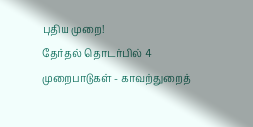புதிய முறை!
தேர்தல் தொடர்பில் 4 முறைபாடுகள் - காவற்துறைத்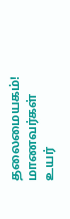தலைமையகம்!
மாணவர்கள் உயர்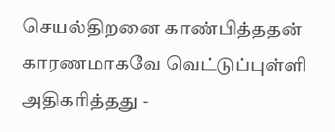செயல்திறனை காண்பித்ததன் காரணமாகவே வெட்டுப்புள்ளி அதிகரித்தது -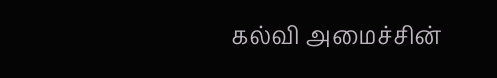கல்வி அமைச்சின்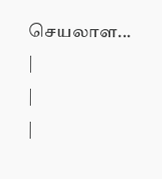செயலாள...
|
|
|